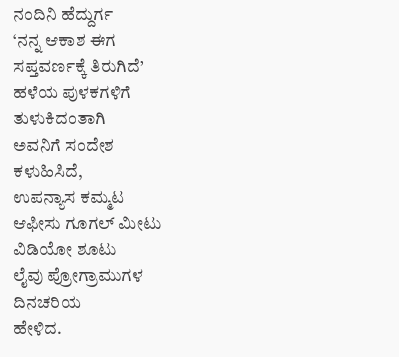ನಂದಿನಿ ಹೆದ್ದುರ್ಗ
‘ನನ್ನ ಆಕಾಶ ಈಗ
ಸಪ್ತವರ್ಣಕ್ಕೆ ತಿರುಗಿದೆ’
ಹಳೆಯ ಪುಳಕಗಳಿಗೆ
ತುಳುಕಿದಂತಾಗಿ
ಅವನಿಗೆ ಸಂದೇಶ
ಕಳುಹಿಸಿದೆ,
ಉಪನ್ಯಾಸ ಕಮ್ಮಟ
ಆಫೀಸು ಗೂಗಲ್ ಮೀಟು
ವಿಡಿಯೋ ಶೂಟು
ಲೈವು ಪ್ರೋಗ್ರಾಮುಗಳ
ದಿನಚರಿಯ
ಹೇಳಿದ.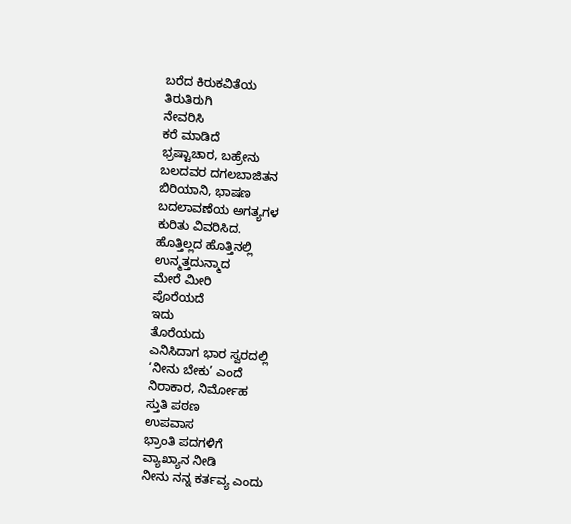ಬರೆದ ಕಿರುಕವಿತೆಯ
ತಿರುತಿರುಗಿ
ನೇವರಿಸಿ
ಕರೆ ಮಾಡಿದೆ
ಭ್ರಷ್ಟಾಚಾರ, ಬಹ್ರೇನು
ಬಲದವರ ದಗಲಬಾಜಿತನ
ಬಿರಿಯಾನಿ, ಭಾಷಣ
ಬದಲಾವಣೆಯ ಅಗತ್ಯಗಳ
ಕುರಿತು ವಿವರಿಸಿದ.
ಹೊತ್ತಿಲ್ಲದ ಹೊತ್ತಿನಲ್ಲಿ
ಉನ್ಮತ್ತದುನ್ಮಾದ
ಮೇರೆ ಮೀರಿ
ಪೊರೆಯದೆ
ಇದು
ತೊರೆಯದು
ಎನಿಸಿದಾಗ ಭಾರ ಸ್ವರದಲ್ಲಿ
‘ನೀನು ಬೇಕು’ ಎಂದೆ
ನಿರಾಕಾರ, ನಿರ್ಮೋಹ
ಸ್ತುತಿ ಪಠಣ
ಉಪವಾಸ
ಭ್ರಾಂತಿ ಪದಗಳಿಗೆ
ವ್ಯಾಖ್ಯಾನ ನೀಡಿ
ನೀನು ನನ್ನ ಕರ್ತವ್ಯ ಎಂದು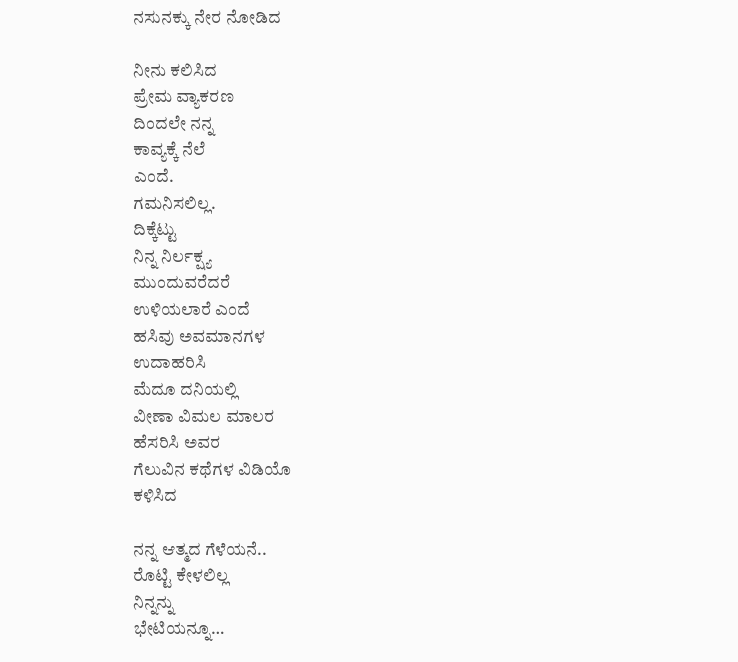ನಸುನಕ್ಕು ನೇರ ನೋಡಿದ

ನೀನು ಕಲಿಸಿದ
ಪ್ರೇಮ ವ್ಯಾಕರಣ
ದಿಂದಲೇ ನನ್ನ
ಕಾವ್ಯಕ್ಕೆ ನೆಲೆ
ಎಂದೆ.
ಗಮನಿಸಲಿಲ್ಲ.
ದಿಕ್ಕೆಟ್ಟು
ನಿನ್ನ ನಿರ್ಲಕ್ಷ್ಯ
ಮುಂದುವರೆದರೆ
ಉಳಿಯಲಾರೆ ಎಂದೆ
ಹಸಿವು ಅವಮಾನಗಳ
ಉದಾಹರಿಸಿ
ಮೆದೂ ದನಿಯಲ್ಲಿ
ವೀಣಾ ವಿಮಲ ಮಾಲರ
ಹೆಸರಿಸಿ ಅವರ
ಗೆಲುವಿನ ಕಥೆಗಳ ವಿಡಿಯೊ
ಕಳಿಸಿದ

ನನ್ನ ಆತ್ಮದ ಗೆಳೆಯನೆ..
ರೊಟ್ಟಿ ಕೇಳಲಿಲ್ಲ
ನಿನ್ನನ್ನು
ಭೇಟಿಯನ್ನೂ…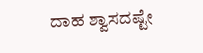ದಾಹ ಶ್ವಾಸದಷ್ಟೇ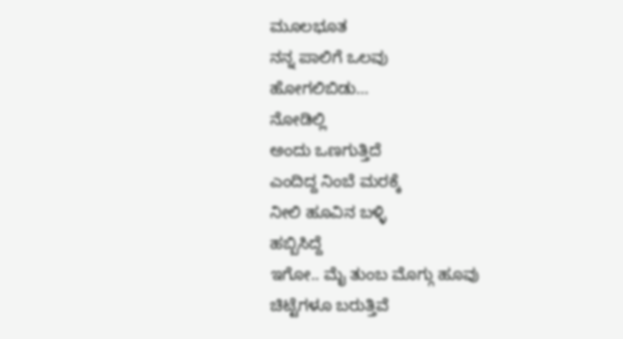ಮೂಲಭೂತ
ನನ್ನ ಪಾಲಿಗೆ ಒಲವು
ಹೋಗಲಿಬಿಡು…
ನೋಡಿಲ್ಲಿ
ಅಂದು ಒಣಗುತ್ತಿದೆ
ಎಂದಿದ್ದ ನಿಂಬೆ ಮರಕ್ಕೆ
ನೀಲಿ ಹೂವಿನ ಬಳ್ಳಿ
ಹಬ್ಬಿಸಿದ್ದೆ
ಇಗೋ.. ಮೈ ತುಂಬ ಮೊಗ್ಗು ಹೂವು
ಚಿಟ್ಟೆಗಳೂ ಬರುತ್ತಿವೆ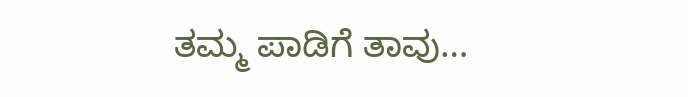ತಮ್ಮ ಪಾಡಿಗೆ ತಾವು…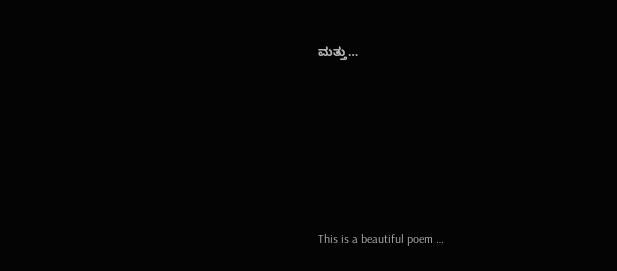ಮತ್ತು…






This is a beautiful poem …